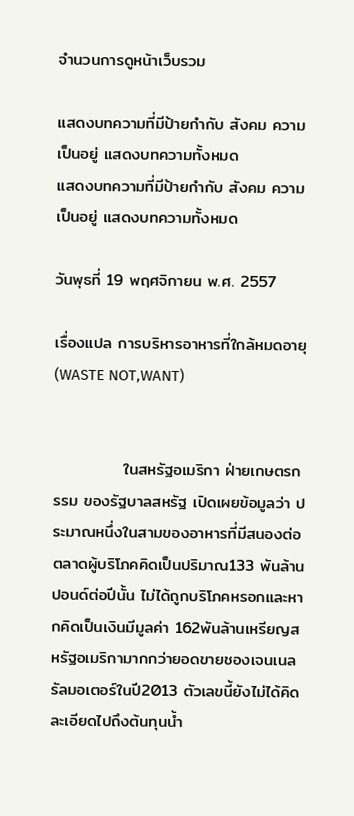จำนวนการดูหน้าเว็บรวม

แสดงบทความที่มีป้ายกำกับ สังคม ความเป็นอยู่ แสดงบทความทั้งหมด
แสดงบทความที่มีป้ายกำกับ สังคม ความเป็นอยู่ แสดงบทความทั้งหมด

วันพุธที่ 19 พฤศจิกายน พ.ศ. 2557

เรื่องแปล การบริหารอาหารที่ใกล้หมดอายุ (WASTE NOT,WANT)


            ในสหรัฐอเมริกา ฝ่ายเกษตรกรรม ของรัฐบาลสหรัฐ เปิดเผยข้อมูลว่า ประมาณหนึ่งในสามของอาหารที่มีสนองต่อตลาดผู้บริโภคคิดเป็นปริมาณ133 พันล้านปอนด์ต่อปีนั้น ไม่ได้ถูกบริโภคหรอกและหากคิดเป็นเงินมีมูลค่า 162พันล้านเหรียญสหรัฐอเมริกามากกว่ายอดขายชองเจนเนลรัลมอเตอร์ในปี2013 ตัวเลขนี้ยังไม่ได้คิดละเอียดไปถึงต้นทุนน้ำ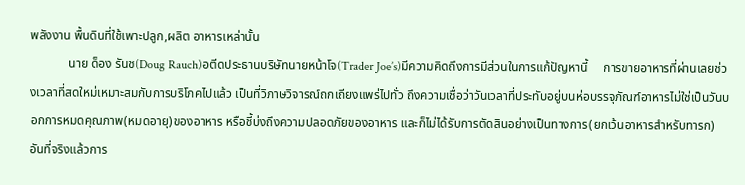พลังงาน พื้นดินที่ใช้เพาะปลูก,ผลิต อาหารเหล่านั้น
            นาย ด็อง รันช(Doug Rauch)อตีดประธานบริษัทนายหน้าโจ(Trader Joe’s)มีความคิดถึงการมีส่วนในการแก้ปัญหานี้     การขายอาหารที่ผ่านเลยช่วงเวลาที่สดใหม่เหมาะสมกับการบริโภคไปแล้ว เป็นที่วิภาษวิจารณ์ถกเถียงแพร่ไปทั่ว ถึงความเชื่อว่าวันเวลาที่ประทับอยู่บนห่อบรรจุภัณฑ์อาหารไม่ใช่เป็นวันบอกการหมดคุณภาพ(หมดอายุ)ของอาหาร หรือชี้บ่งถึงความปลอดภัยของอาหาร และก็ไม่ได้รับการตัดสินอย่างเป็นทางการ(ยกเว้นอาหารสำหรับทารก) อันที่จริงแล้วการ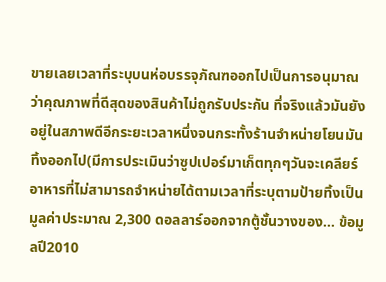ขายเลยเวลาที่ระบุบนห่อบรรจุภัณฑออกไปเป็นการอนุมาณว่าคุณภาพที่ดีสุดของสินค้าไม่ถูกรับประกัน ทึ่จริงแล้วมันยังอยู่ในสภาพดีอีกระยะเวลาหนึ่งจนกระทั้งร้านจำหน่ายโยนมันทิ้งออกไป(มีการประเมินว่าซูปเปอร์มาเก็ตทุกๆวันจะเคลียร์อาหารที่ไม่สามารถจำหน่ายได้ตามเวลาที่ระบุตามป้ายทิ้งเป็นมูลค่าประมาณ 2,300 ดอลลาร์ออกจากตู้ชั้นวางของ... ข้อมูลปี2010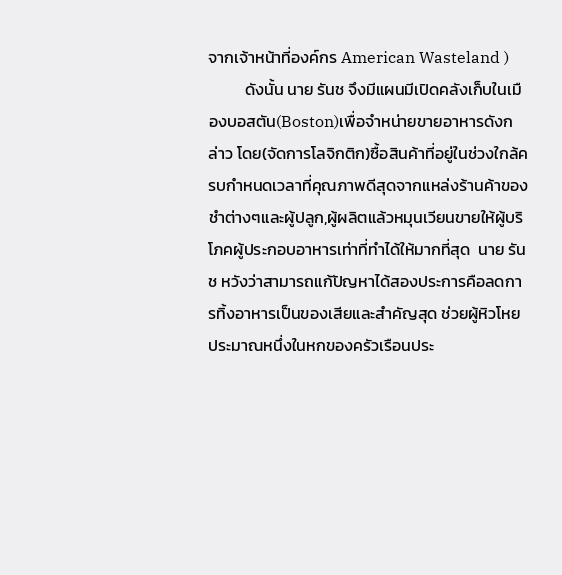จากเจ้าหน้าที่องค์กร American Wasteland )
          ดังนั้น นาย รันช จึงมีแผนมีเปิดคลังเก็บในเมืองบอสตัน(Boston)เพื่อจำหน่ายขายอาหารดังกล่าว โดย(จัดการโลจิกติก)ซื้อสินค้าที่อยู่ในช่วงใกล้ครบกำหนดเวลาที่คุณภาพดีสุดจากแหล่งร้านค้าของชำต่างๆและผู้ปลูก,ผู้ผลิตแล้วหมุนเวียนขายให้ผู้บริโภคผู้ประกอบอาหารเท่าที่ทำได้ให้มากที่สุด  นาย รันช หวังว่าสามารถแก้ปัญหาได้สองประการคือลดการทิ้งอาหารเป็นของเสียและสำคัญสุด ช่วยผู้หิวโหย ประมาณหนึ่งในหกของครัวเรือนประ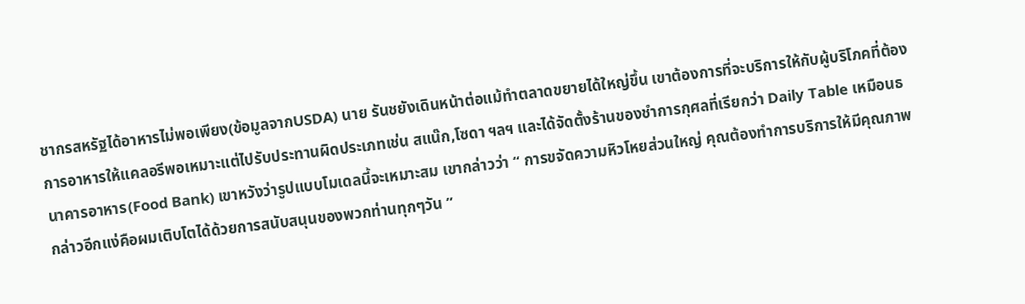ชากรสหรัฐได้อาหารไม่พอเพียง(ข้อมูลจากUSDA) นาย รันชยังเดินหน้าต่อแม้ทำตลาดขยายได้ใหญ่ขึ้น เขาต้องการที่จะบริการให้กับผู้บริโภคที่ต้องการอาหารให้แคลอรีพอเหมาะแต่ไปรับประทานผิดประเภทเช่น สแน๊ก,โซดา ฯลฯ และได้จัดตั้งร้านของชำการกุศลที่เรียกว่า Daily Table เหมือนธนาคารอาหาร(Food Bank) เขาหวังว่ารูปแบบโมเดลนี้จะเหมาะสม เขากล่าวว่า “ การขจัดความหิวโหยส่วนใหญ่ คุณต้องทำการบริการให้มีคุณภาพ กล่าวอีกแง่คือผมเติบโตได้ด้วยการสนับสนุนของพวกท่านทุกๆวัน ”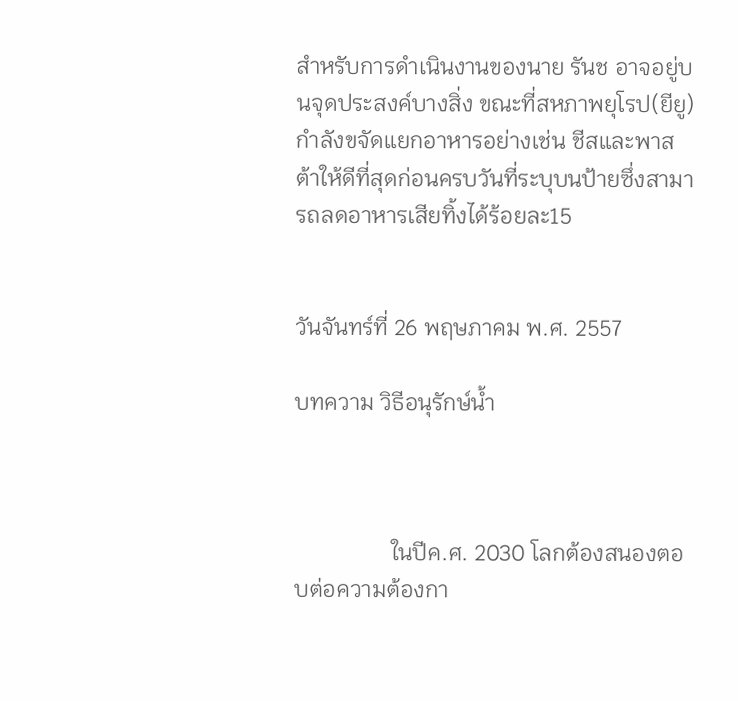สำหรับการดำเนินงานของนาย รันช อาจอยู่บนจุดประสงค์บางสิ่ง ขณะที่สหภาพยุโรป(ยียู)กำลังขจัดแยกอาหารอย่างเช่น ชีสและพาสต้าให้ดีที่สุดก่อนครบวันที่ระบุบนป้ายซึ่งสามารถลดอาหารเสียทิ้งได้ร้อยละ15


วันจันทร์ที่ 26 พฤษภาคม พ.ศ. 2557

บทความ วิธีอนุรักษ์น้ำ



                 ในปีค.ศ. 2030 โลกต้องสนองตอบต่อความต้องกา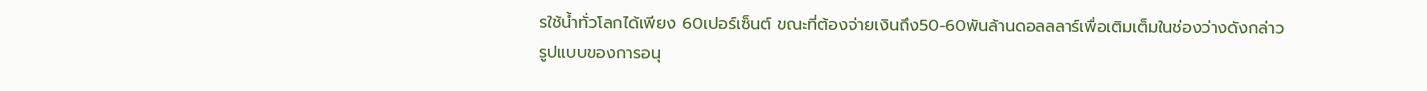รใช้น้ำทั่วโลกได้เพียง 60เปอร์เซ็นต์ ขณะที่ต้องจ่ายเงินถึง50-60พันล้านดอลลลาร์เพื่อเติมเต็มในช่องว่างดังกล่าว
รูปแบบของการอนุ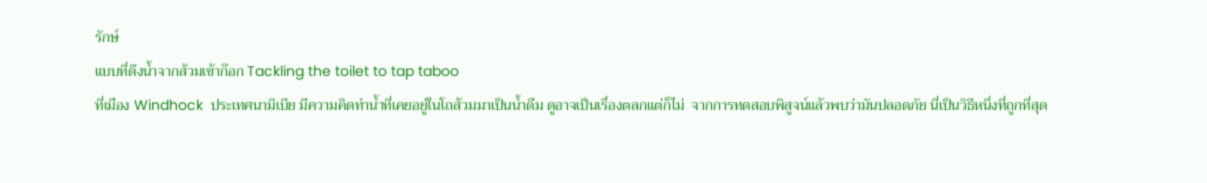รักษ์
แบบที่ดึงน้ำจากส้วมเข้าก๊อก Tackling the toilet to tap taboo
ที่เมือง Windhock  ประเทศนามิเบีย มีความคิดทำน้ำที่เคยอยู่ในโถส้วมมาเป็นน้ำดืม ดูอาจเป็นเรื่องตลกแต่ก็ไม่  จากการทดสอบพิสูจน์แล้วพบว่ามันปลอดภัย นี่เป็นวิธีหนึ่งที่ถูกที่สุด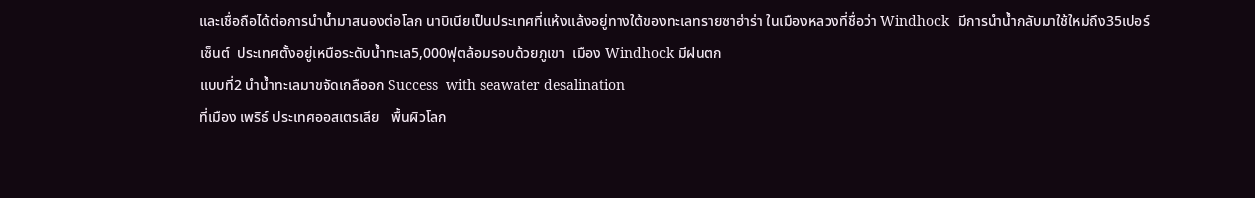และเชื่อถือได้ต่อการนำน้ำมาสนองต่อโลก นาบิเนียเป็นประเทศที่แห้งแล้งอยู่ทางใต้ของทะเลทรายซาฮ่าร่า ในเมืองหลวงที่ชื่อว่า Windhock  มีการนำน้ำกลับมาใช้ใหม่ถึง35เปอร์เซ็นต์  ประเทศตั้งอยู่เหนือระดับน้ำทะเล5,000ฟุตล้อมรอบด้วยภูเขา  เมือง Windhock มีฝนตก
แบบที่2 นำน้ำทะเลมาขจัดเกลืออก Success  with seawater desalination
ที่เมือง เพริธ์ ประเทศออสเตรเลีย   พื้นผิวโลก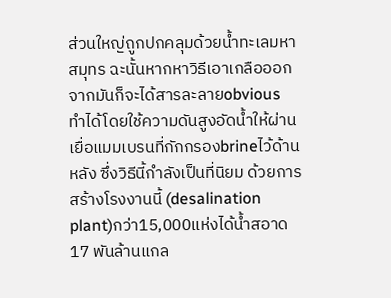ส่วนใหญ่ถูกปกคลุมด้วยน้ำทะเลมหาสมุทร ฉะนั้นหากหาวิธีเอาเกลือออกจากมันก็จะได้สารละลายobvious  ทำได้โดยใช้ความดันสูงอัดน้ำให้ผ่านเยื่อแมมเบรนที่กักกรองbrineไว้ด้านหลัง ซึ่งวิธีนี้กำลังเป็นที่นิยม ด้วยการสร้างโรงงานนี้ (desalination plant)กว่า15,000แห่งได้น้ำสอาด17 พันล้านแกล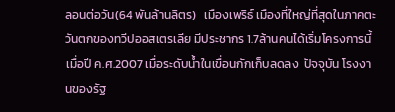ลอนต่อวัน(64 พันล้านลิตร)   เมืองเพริธ์ เมืองที่ใหญ่ที่สุดในภาคตะวันตกของทวีปออสเตรเลีย มีประชากร 1.7ล้านคนได้เริ่มโครงการนี้เมื่อปี ค.ศ.2007 เมื่อระดับน้ำในเขื่อนกักเก็บลดลง  ปัจจุบัน โรงงานของรัฐ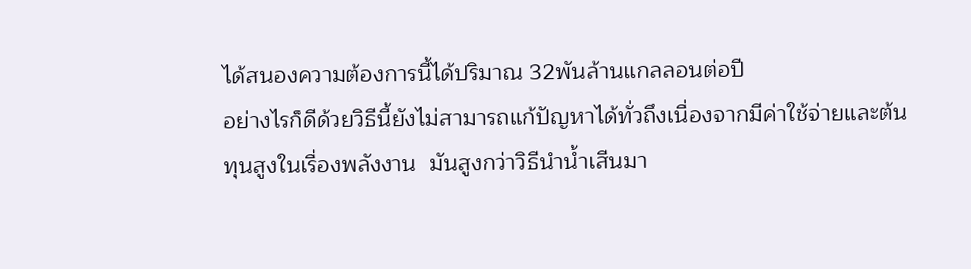ได้สนองความต้องการนี้ได้ปริมาณ 32พันล้านแกลลอนต่อปี
อย่างไรก็ดีด้วยวิธีนี้ยังไม่สามารถแก้ปัญหาได้ทั่วถึงเนื่องจากมีค่าใช้จ่ายและต้นทุนสูงในเรื่องพลังงาน  มันสูงกว่าวิธีนำน้ำเสีนมา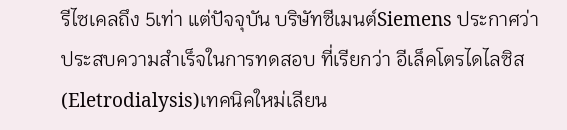รีไซเคลถึง 5เท่า แต่ปัจจุบัน บริษัทซีเมนต์Siemens ประกาศว่าประสบความสำเร็จในการทดสอบ ที่เรียกว่า อีเล็คโตรไดไลซิส(Eletrodialysis)เทคนิคใหม่เลียน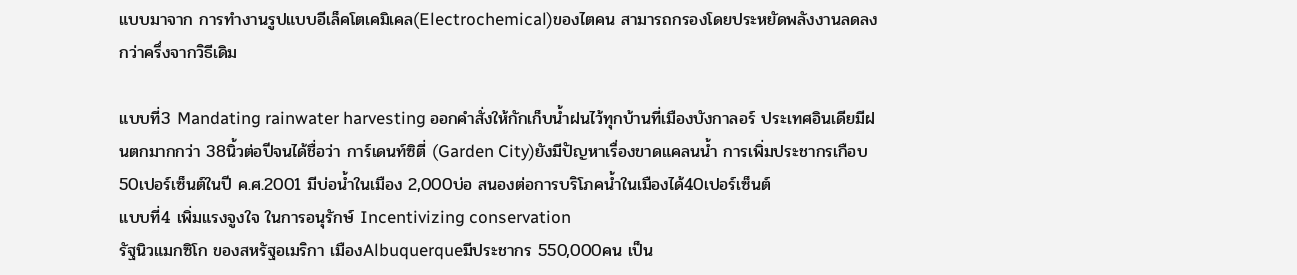แบบมาจาก การทำงานรูปแบบอีเล็คโตเคมิเคล(Electrochemical)ของไตคน สามารถกรองโดยประหยัดพลังงานลดลงกว่าครึ่งจากวิธีเดิม

แบบที่3 Mandating rainwater harvesting ออกคำสั่งให้กักเก็บน้ำฝนไว้ทุกบ้านที่เมืองบังกาลอร์ ประเทศอินเดียมีฝนตกมากกว่า 38นิ้วต่อปีจนได้ชื่อว่า การ์เดนท์ซิตี่ (Garden City)ยังมีปัญหาเรื่องขาดแคลนน้ำ การเพิ่มประชากรเกือบ50เปอร์เซ็นต์ในปี ค.ศ.2001 มีบ่อน้ำในเมือง 2,000บ่อ สนองต่อการบริโภคน้ำในเมืองได้40เปอร์เซ็นต์
แบบที่4 เพิ่มแรงจูงใจ ในการอนุรักษ์ Incentivizing conservation
รัฐนิวแมกซิโก ของสหรัฐอเมริกา เมืองAlbuquerqueมีประชากร 550,000คน เป็น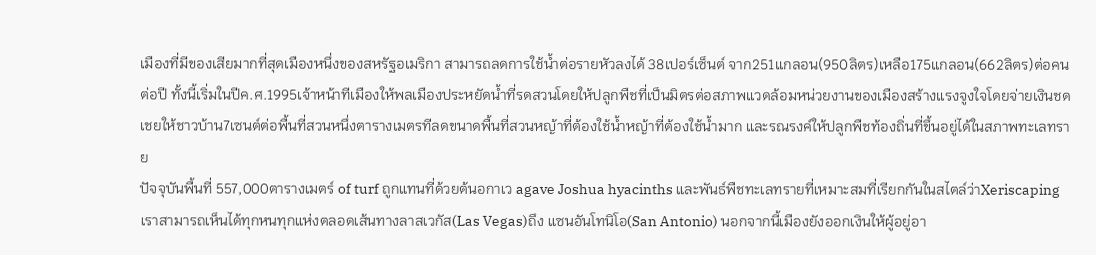เมืองที่มีของเสียมากที่สุดเมืองหนึ่งของสหรัฐอเมริกา สามารถลดการใช้น้ำต่อรายหัวลงได้ 38เปอร์เซ็นต์ จาก251แกลอน(950ลิตร)เหลือ175แกลอน(662ลิตร)ต่อคนต่อปี ทั้งนี้เริ่มในปีค.ศ.1995เจ้าหน้าทีเมืองให้พลเมืองประหยัดน้ำที่รดสวนโดยให้ปลูกพืชที่เป็นมิตรต่อสภาพแวดล้อมหน่วยงานของเมืองสร้างแรงจูงใจโดยจ่ายเงินชดเชยให้ชาวบ้าน7เซนต์ต่อพื้นที่สวนหนึ่งตารางเมตรทีลดขนาดพื้นที่สวนหญ้าที่ต้องใช้น้ำหญ้าที่ต้องใช้น้ำมาก และรณรงค์ให้ปลูกพืชท้องถิ่นที่ขึ้นอยู่ได้ในสภาพทะเลทราย
ปัจจุบันพื้นที่ 557,000ตารางเมตร์ of turf ถูกแทนที่ด้วยต้นอกาเว agave Joshua hyacinths และพันธ์พืชทะเลทรายที่เหมาะสมที่เรียกกันในสไตล์ว่าXeriscaping เราสามารถเห็นได้ทุกหนทุกแห่งตลอดเส้นทางลาสเวกัส(Las Vegas)ถึง แซนอันโทนิโอ(San Antonio) นอกจากนี้เมืองยังออกเงินให้ผู้อยู่อา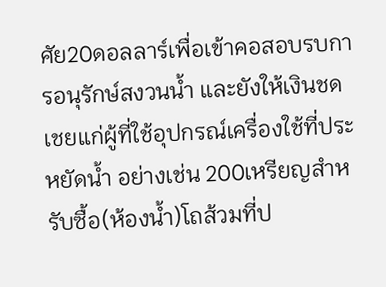ศัย20ดอลลาร์เพื่อเข้าคอสอบรบการอนุรักษ์สงวนน้ำ และยังให้เงินชดเชยแก่ผู้ที่ใช้อุปกรณ์เครื่องใช้ที่ประหยัดน้ำ อย่างเช่น 200เหรียญสำหรับซื้อ(ห้องน้ำ)โถส้วมที่ป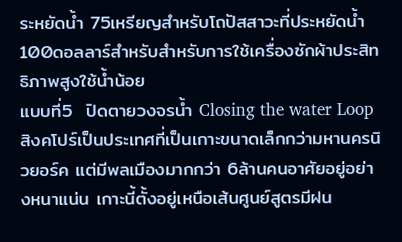ระหยัดน้ำ 75เหรียญสำหรับโถปัสสาวะที่ประหยัดน้ำ 100ดอลลาร์สำหรับสำหรับการใช้เครื่องซักผ้าประสิทธิภาพสูงใช้น้ำน้อย
แบบที่5  ปิดตายวงจรน้ำ Closing the water Loop  สิงคโปร์เป็นประเทศที่เป็นเกาะขนาดเล็กกว่ามหานครนิวยอร์ค แต่มีพลเมืองมากกว่า 6ล้านคนอาศัยอยู่อย่างหนาแน่น เกาะนี้ตั้งอยู่เหนือเส้นศูนย์สูตรมีฝน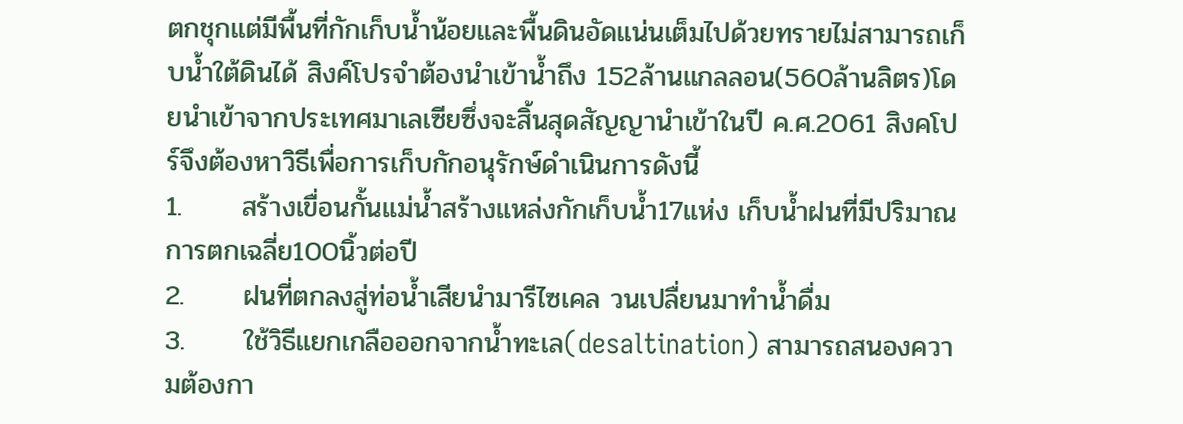ตกชุกแต่มีพื้นที่กักเก็บน้ำน้อยและพื้นดินอัดแน่นเต็มไปด้วยทรายไม่สามารถเก็บน้ำใต้ดินได้ สิงค์โปรจำต้องนำเข้าน้ำถึง 152ล้านแกลลอน(560ล้านลิตร)โดยนำเข้าจากประเทศมาเลเซียซึ่งจะสิ้นสุดสัญญานำเข้าในปี ค.ศ.2061 สิงคโปร์จึงต้องหาวิธีเพื่อการเก็บกักอนุรักษ์ดำเนินการดังนี้
1.      สร้างเขื่อนกั้นแม่น้ำสร้างแหล่งกักเก็บน้ำ17แห่ง เก็บน้ำฝนที่มีปริมาณการตกเฉลี่ย100นิ้วต่อปี
2.      ฝนที่ตกลงสู่ท่อน้ำเสียนำมารีไซเคล วนเปลื่ยนมาทำน้ำดื่ม
3.      ใช้วิธีแยกเกลือออกจากน้ำทะเล(desaltination) สามารถสนองความต้องกา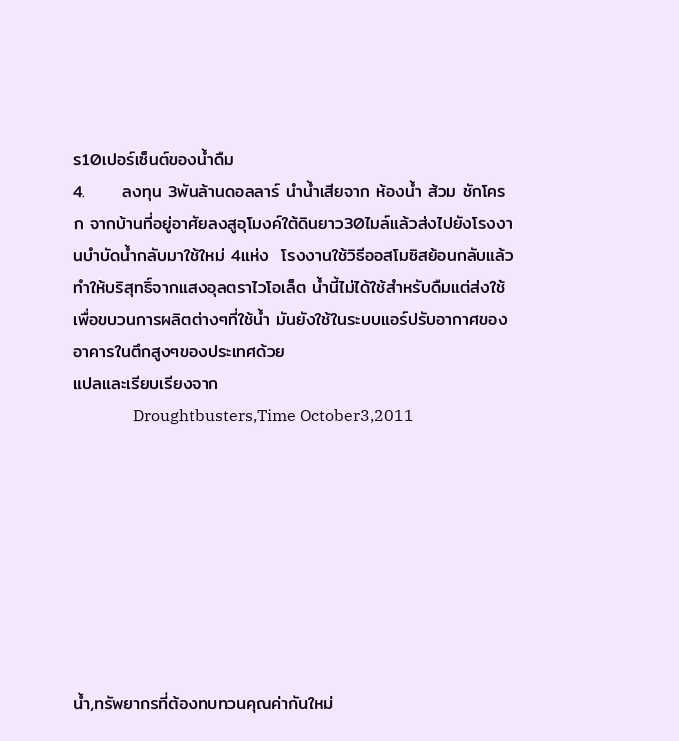ร10เปอร์เซ็นต์ของน้ำดืม
4.      ลงทุน 3พันล้านดอลลาร์ นำน้ำเสียจาก ห้องน้ำ ส้วม ชักโครก จากบ้านที่อยู่อาศัยลงสูอุโมงค์ใต้ดินยาว30ไมล์แล้วส่งไปยังโรงงานบำบัดน้ำกลับมาใช้ใหม่ 4แห่ง  โรงงานใช้วิธีออสโมซิสย้อนกลับแล้วทำให้บริสุทธิ์จากแสงอุลตราไวโอเล็ต น้ำนี้ไม่ได้ใช้สำหรับดืมแต่ส่งใช้เพื่อขบวนการผลิตต่างๆที่ใช้น้ำ มันยังใช้ในระบบแอร์ปรับอากาศของอาคารในตึกสูงๆของประเทศด้วย
แปลและเรียบเรียงจาก
               Droughtbusters,Time October3,2011








น้ำ,ทรัพยากรที่ต้องทบทวนคุณค่ากันใหม่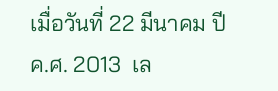เมื่อวันที่ 22 มีนาคม ปี ค.ศ. 2013  เล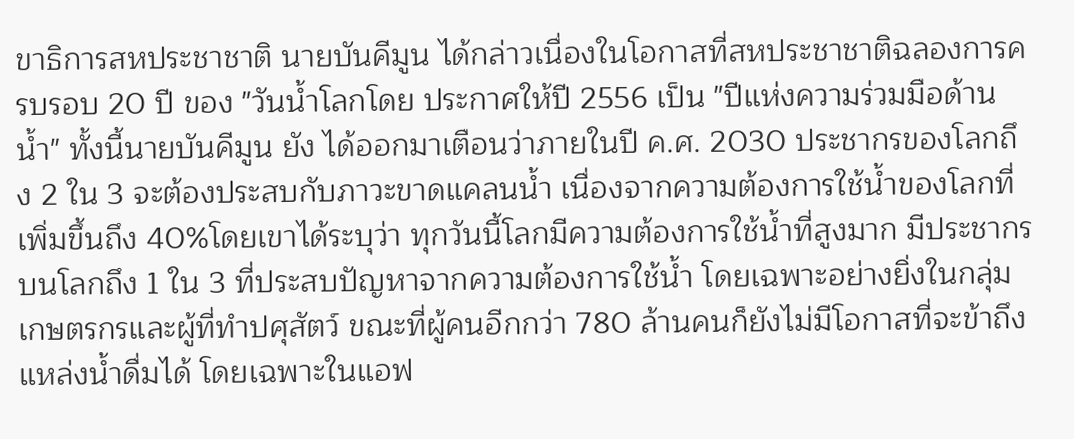ขาธิการสหประชาชาติ นายบันคีมูน ได้กล่าวเนื่องในโอกาสที่สหประชาชาติฉลองการครบรอบ 20 ปี ของ "วันน้ำโลกโดย ประกาศให้ปี 2556 เป็น "ปีแห่งความร่วมมือด้านน้ำ" ทั้งนี้นายบันคีมูน ยัง ได้ออกมาเตือนว่าภายในปี ค.ศ. 2030 ประชากรของโลกถึง 2 ใน 3 จะต้องประสบกับภาวะขาดแคลนน้ำ เนื่องจากความต้องการใช้น้ำของโลกที่เพิ่มขึ้นถึง 40%โดยเขาได้ระบุว่า ทุกวันนี้โลกมีความต้องการใช้น้ำที่สูงมาก มีประชากรบนโลกถึง 1 ใน 3 ที่ประสบปัญหาจากความต้องการใช้น้ำ โดยเฉพาะอย่างยิ่งในกลุ่มเกษตรกรและผู้ที่ทำปศุสัตว์ ขณะที่ผู้คนอีกกว่า 780 ล้านคนก็ยังไม่มีโอกาสที่จะข้าถึงแหล่งน้ำดื่มได้ โดยเฉพาะในแอฟ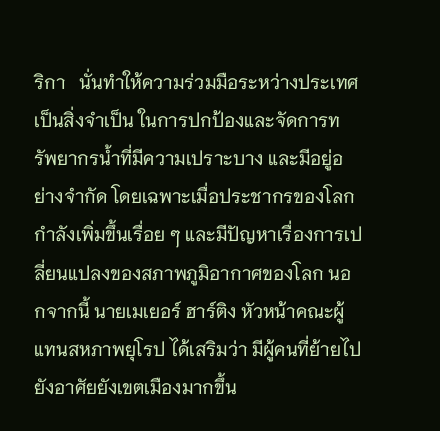ริกา   นั่นทำให้ความร่วมมือระหว่างประเทศเป็นสิ่งจำเป็น ในการปกป้องและจัดการทรัพยากรน้ำที่มีความเปราะบาง และมีอยู่อย่างจำกัด โดยเฉพาะเมื่อประชากรของโลกกำลังเพิ่มขึ้นเรื่อย ๆ และมีปัญหาเรื่องการเปลี่ยนแปลงของสภาพภูมิอากาศของโลก นอกจากนี้ นายเมเยอร์ ฮาร์ติง หัวหน้าคณะผู้แทนสหภาพยุโรป ได้เสริมว่า มีผู้คนที่ย้ายไปยังอาศัยยังเขตเมืองมากขึ้น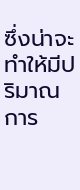ซึ่งน่าจะทำให้มีปริมาณการ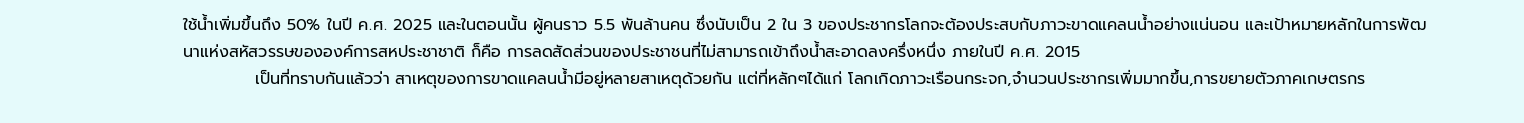ใช้น้ำเพิ่มขึ้นถึง 50% ในปี ค.ศ. 2025 และในตอนนั้น ผู้คนราว 5.5 พันล้านคน ซึ่งนับเป็น 2 ใน 3 ของประชากรโลกจะต้องประสบกับภาวะขาดแคลนน้ำอย่างแน่นอน และเป้าหมายหลักในการพัฒนาแห่งสหัสวรรษขององค์การสหประชาชาติ ก็คือ การลดสัดส่วนของประชาชนที่ไม่สามารถเข้าถึงน้ำสะอาดลงครึ่งหนึ่ง ภายในปี ค.ศ. 2015
            เป็นที่ทราบกันแล้วว่า สาเหตุของการขาดแคลนน้ำมีอยู่หลายสาเหตุด้วยกัน แต่ที่หลักๆได้แก่ โลกเกิดภาวะเรือนกระจก,จำนวนประชากรเพิ่มมากขึ้น,การขยายตัวภาคเกษตรกร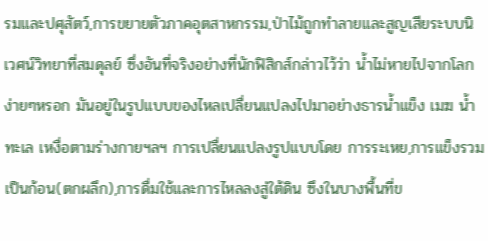รมและปศุสัตว์,การขยายตัวภาคอุตสาหกรรม,ป่าไม้ถูกทำลายและสูญเสียระบบนิเวศน์วิทยาที่สมดุลย์ ซึ่งอันที่จริงอย่างที่นักฟิสิกส์กล่าวไว้ว่า น้ำไม่หายไปจากโลกง่ายๆหรอก มันอยู่ในรูปแบบของไหลเปลื่ยนแปลงไปมาอย่างธารน้ำแข็ง เมฆ น้ำทะเล เหงื่อตามร่างกายฯลฯ การเปลื่ยนแปลงรูปแบบโดย การระเหย,การแข็งรวมเป็นก้อน(ตกผลึก),การดื่มใช้และการไหลลงสู่ใต้ดิน ซึงในบางพื้นที่ข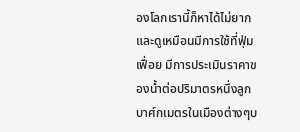องโลกเรานี้ก็หาได้ไม่ยากและดูเหมือนมีการใช้ที่ฟุ่มเฟื่อย มีการประเมินราคาของน้ำต่อปริมาตรหนึ่งลูกบาศ์กเมตรในเมืองต่างๆบ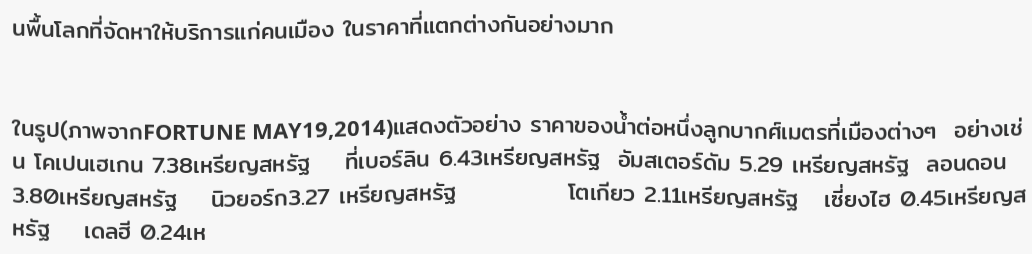นพื้นโลกที่จัดหาให้บริการแก่คนเมือง ในราคาที่แตกต่างกันอย่างมาก


ในรูป(ภาพจากFORTUNE MAY19,2014)แสดงตัวอย่าง ราคาของน้ำต่อหนึ่งลูกบากศ์เมตรที่เมืองต่างๆ  อย่างเช่น โคเปนเฮเกน 7.38เหรียญสหรัฐ    ที่เบอร์ลิน 6.43เหรียญสหรัฐ  อัมสเตอร์ดัม 5.29 เหรียญสหรัฐ  ลอนดอน3.80เหรียญสหรัฐ    นิวยอร์ก3.27 เหรียญสหรัฐ             โตเกียว 2.11เหรียญสหรัฐ   เซี่ยงไฮ 0.45เหรียญสหรัฐ    เดลฮี 0.24เห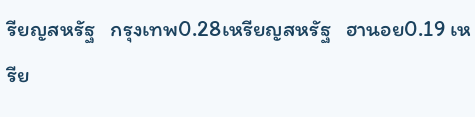รียญสหรัฐ   กรุงเทพ0.28เหรียญสหรัฐ   ฮานอย0.19 เหรีย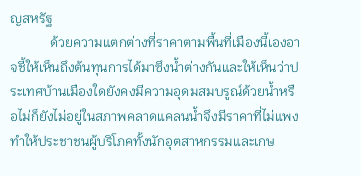ญสหรัฐ
            ด้วยความแตกต่างที่ราคาตามพื้นที่เมืองนี้เองอาจชี้ให้เห็นถึงต้นทุนการได้มาซึงน้ำต่างกันและให้เห็นว่าประเทศบ้านเมืองใดยังคงมีความอุดมสมบรูณ์ด้วยน้ำหรือไม่ก็ยังไม่อยู่ในสภาพคลาดแคลนน้ำจึงมีราคาที่ไม่แพงทำให้ประชาชนผู้บริโภคทั้งนักอุตสาหกรรมและเกษ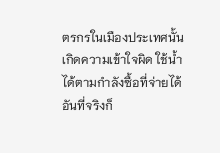ตรกรในเมืองประเทศนั้นเกิดความเข้าใจผิด ใช้น้ำได้ตามกำลังซื้อที่จ่ายได้  อันที่จริงก็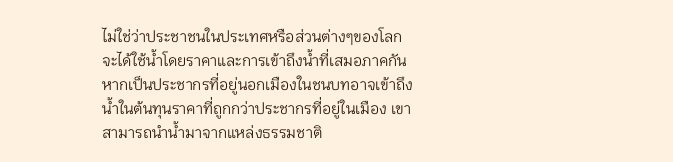ไม่ใช่ว่าประชาชนในประเทศหรือส่วนต่างๆของโลกจะได้ใช้น้ำโดยราคาและการเข้าถึงน้ำที่เสมอภาคกัน หากเป็นประชากรที่อยู่นอกเมืองในชนบทอาจเข้าถึงน้ำในต้นทุนราคาที่ถูกกว่าประชากรที่อยู่ในเมือง เขาสามารถนำน้ำมาจากแหล่งธรรมชาติ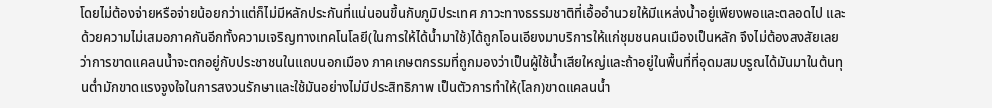โดยไม่ต้องจ่ายหรือจ่ายน้อยกว่าแต่ก็ไม่มีหลักประกันที่แน่นอนขึ้นกับภูมิประเทศ ภาวะทางธรรมชาติที่เอื้ออำนวยให้มีแหล่งน้ำอยู่เพียงพอและตลอดไป และด้วยความไม่เสมอภาคกันอีกทั้งความเจริญทางเทคโนโลยี(ในการให้ได้น้ำมาใช้)ได้ถูกโอนเอียงมาบริการให้แก่ชุมชนคนเมืองเป็นหลัก จึงไม่ต้องสงสัยเลยว่าการขาดแคลนน้ำจะตกอยู่กับประชาชนในแถบนอกเมือง ภาคเกษตกรรมที่ถูกมองว่าเป็นผู้ใช้น้ำเสียใหญ่และถ้าอยู่ในพื้นที่ที่อุดมสมบรูณได้มันมาในต้นทุนต่ำมักขาดแรงจูงใจในการสงวนรักษาและใช้มันอย่างไม่มีประสิทธิภาพ เป็นตัวการทำให้(โลก)ขาดแคลนน้ำ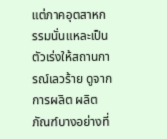แต่ภาคอุตสาหกรรมนั่นแหละเป็นตัวเร่งให้สถานการณ์เลวร้าย ดูจากการผลิต ผลิตภัณฑ์บางอย่างที่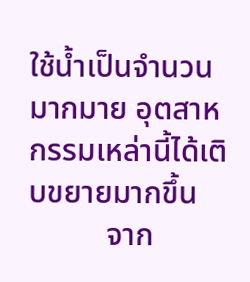ใช้น้ำเป็นจำนวนมากมาย อุตสาหกรรมเหล่านี้ได้เติบขยายมากขึ้น
          จาก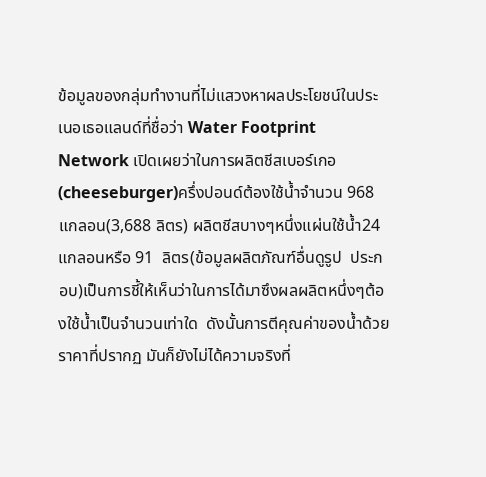ข้อมูลของกลุ่มทำงานที่ไม่แสวงหาผลประโยชน์ในประเนอเธอแลนด์ที่ชื่อว่า Water Footprint Network เปิดเผยว่าในการผลิตชีสเบอร์เกอ(cheeseburger)ครึ่งปอนด์ต้องใช้น้ำจำนวน 968 แกลอน(3,688 ลิตร) ผลิตชีสบางๆหนึ่งแผ่นใช้น้ำ24  แกลอนหรือ 91  ลิตร(ข้อมูลผลิตภัณฑ์อื่นดูรูป  ประกอบ)เป็นการชี้ให้เห็นว่าในการได้มาซึงผลผลิตหนึ่งๆต้องใช้น้ำเป็นจำนวนเท่าใด  ดังนั้นการตีคุณค่าของน้ำด้วยราคาที่ปรากฏ มันก็ยังไม่ได้ความจริงที่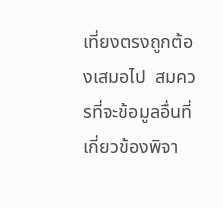เที่ยงตรงถูกต้องเสมอไป  สมควรที่จะข้อมูลอื่นที่เกี่ยวข้องพิจา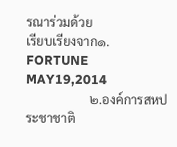รณาร่วมด้วย
เรียบเรียงจาก๑. FORTUNE MAY19,2014
                    ๒.องค์การสหประชาชาติ